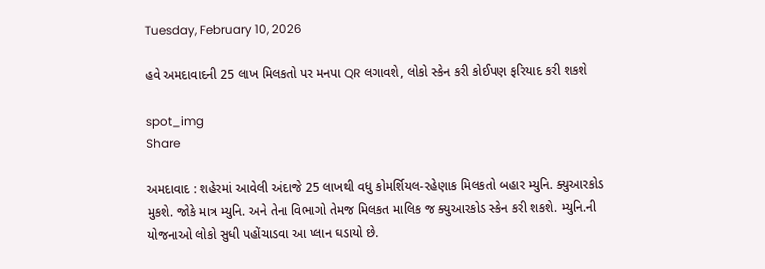Tuesday, February 10, 2026

હવે અમદાવાદની 25 લાખ મિલકતો પર મનપા QR લગાવશે, લોકો સ્કેન કરી કોઈપણ ફરિયાદ કરી શકશે

spot_img
Share

અમદાવાદ : શહેરમાં આવેલી અંદાજે 25 લાખથી વધુ કોમર્શિયલ-રહેણાક મિલકતો બહાર મ્યુનિ. ક્યુઆરકોડ મુકશે. જોકે માત્ર મ્યુનિ. અને તેના વિભાગો તેમજ મિલકત માલિક જ ક્યુઆરકોડ સ્કેન કરી શકશે. મ્યુનિ.ની યોજનાઓ લોકો સુધી પહોંચાડવા આ પ્લાન ઘડાયો છે.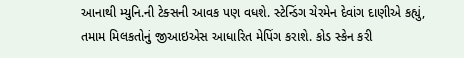આનાથી મ્યુનિ.ની ટેક્સની આવક પણ વધશે. સ્ટેન્ડિંગ ચેરમેન દેવાંગ દાણીએ કહ્યું, તમામ મિલકતોનું જીઆઇએસ આધારિત મેપિંગ કરાશે. કોડ સ્કેન કરી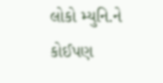લોકો મ્યુનિ.ને કોઈપણ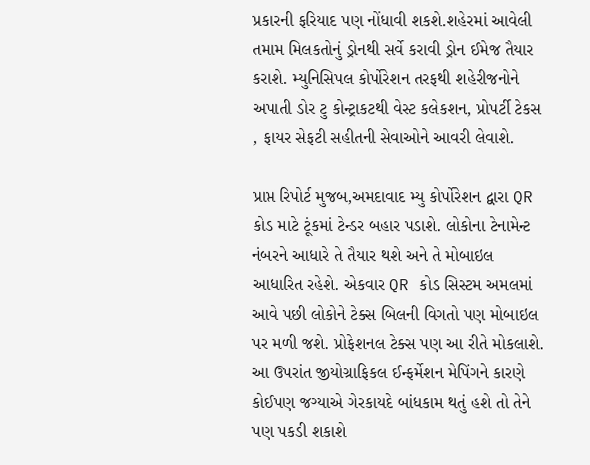પ્રકારની ફરિયાદ પણ નોંધાવી શકશે.શહેરમાં આવેલી તમામ મિલકતોનું ડ્રોનથી સર્વે કરાવી ડ્રોન ઈમેજ તૈયાર કરાશે. મ્યુનિસિપલ કોર્પોરેશન તરફથી શહેરીજનોને અપાતી ડોર ટુ કોન્ટ્રાકટથી વેસ્ટ કલેકશન, પ્રોપર્ટી ટેકસ , ફાયર સેફટી સહીતની સેવાઓને આવરી લેવાશે.

પ્રાપ્ત રિપોર્ટ મુજબ,અમદાવાદ મ્યુ કોર્પોરેશન દ્વારા QR કોડ માટે ટૂંકમાં ટેન્ડર બહાર પડાશે. લોકોના ટેનામેન્ટ નંબરને આધારે તે તૈયાર થશે અને તે મોબાઇલ આધારિત રહેશે. એકવાર QR કોડ સિસ્ટમ અમલમાં આવે પછી લોકોને ટેક્સ બિલની વિગતો પણ મોબાઇલ પર મળી જશે. પ્રોફેશનલ ટેક્સ પણ આ રીતે મોકલાશે. આ ઉપરાંત જીયોગ્રાફિકલ ઈન્ફર્મેશન મેપિંગને કારણે કોઈપણ જગ્યાએ ગેરકાયદે બાંધકામ થતું હશે તો તેને પણ પકડી શકાશે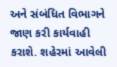અને સંબંધિત વિભાગને જાણ કરી કાર્યવાહી કરાશે. શહેરમાં આવેલી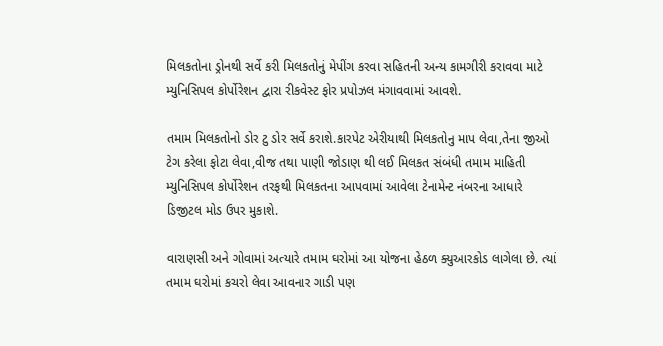મિલકતોના ડ્રોનથી સર્વે કરી મિલકતોનું મેપીંગ કરવા સહિતની અન્ય કામગીરી કરાવવા માટે મ્યુનિસિપલ કોર્પોરેશન દ્વારા રીકવેસ્ટ ફોર પ્રપોઝલ મંગાવવામાં આવશે.

તમામ મિલકતોનો ડોર ટુ ડોર સર્વે કરાશે.કારપેટ એરીયાથી મિલકતોનુ માપ લેવા,તેના જીઓ ટેગ કરેલા ફોટા લેવા,વીજ તથા પાણી જોડાણ થી લઈ મિલકત સંબંધી તમામ માહિતી મ્યુનિસિપલ કોર્પોરેશન તરફથી મિલકતના આપવામાં આવેલા ટેનામેન્ટ નંબરના આધારે ડિજીટલ મોડ ઉપર મુકાશે.

વારાણસી અને ગોવામાં અત્યારે તમામ ઘરોમાં આ યોજના હેઠળ ક્યુઆરકોડ લાગેલા છે. ત્યાં તમામ ઘરોમાં કચરો લેવા આવનાર ગાડી પણ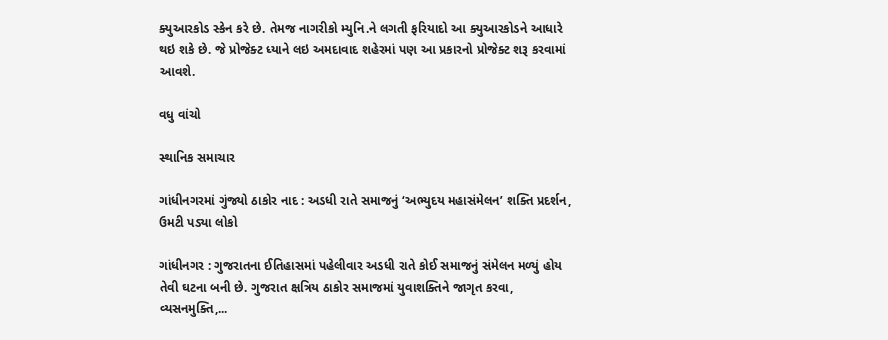ક્યુઆરકોડ સ્કેન કરે છે. તેમજ નાગરીકો મ્યુનિ.ને લગતી ફરિયાદો આ ક્યુઆરકોડને આધારે થઇ શકે છે. જે પ્રોજેક્ટ ધ્યાને લઇ અમદાવાદ શહેરમાં પણ આ પ્રકારનો પ્રોજેક્ટ શરૂ કરવામાં આવશે.

વધુ વાંચો

સ્થાનિક સમાચાર

ગાંધીનગરમાં ગુંજ્યો ઠાકોર નાદ : અડધી રાતે સમાજનું ‘અભ્યુદય મહાસંમેલન’ શક્તિ પ્રદર્શન, ઉમટી પડ્યા લોકો

ગાંધીનગર : ગુજરાતના ઈતિહાસમાં પહેલીવાર અડધી રાતે કોઈ સમાજનું સંમેલન મળ્યું હોય તેવી ઘટના બની છે. ગુજરાત ક્ષત્રિય ઠાકોર સમાજમાં યુવાશક્તિને જાગૃત કરવા, વ્યસનમુક્તિ,...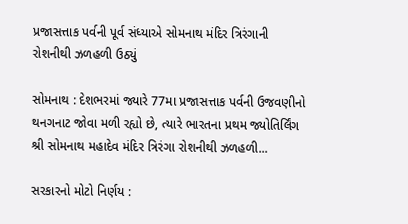પ્રજાસત્તાક પર્વની પૂર્વ સંધ્યાએ સોમનાથ મંદિર ત્રિરંગાની રોશનીથી ઝળહળી ઉઠ્યું

સોમનાથ : દેશભરમાં જ્યારે 77મા પ્રજાસત્તાક પર્વની ઉજવણીનો થનગનાટ જોવા મળી રહ્યો છે, ત્યારે ભારતના પ્રથમ જ્યોતિર્લિંગ શ્રી સોમનાથ મહાદેવ મંદિર ત્રિરંગા રોશનીથી ઝળહળી...

સરકારનો મોટો નિર્ણય :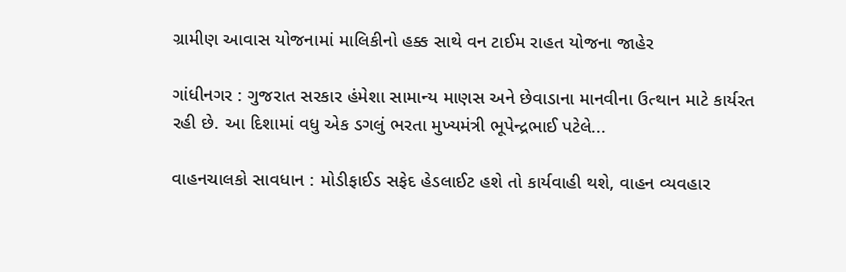ગ્રામીણ આવાસ યોજનામાં માલિકીનો હક્ક સાથે વન ટાઈમ રાહત યોજના જાહેર

ગાંધીનગર : ગુજરાત સરકાર હંમેશા સામાન્ય માણસ અને છેવાડાના માનવીના ઉત્થાન માટે કાર્યરત રહી છે. આ દિશામાં વધુ એક ડગલું ભરતા મુખ્યમંત્રી ભૂપેન્દ્રભાઈ પટેલે...

વાહનચાલકો સાવધાન : મોડીફાઈડ સફેદ હેડલાઈટ હશે તો કાર્યવાહી થશે, વાહન વ્યવહાર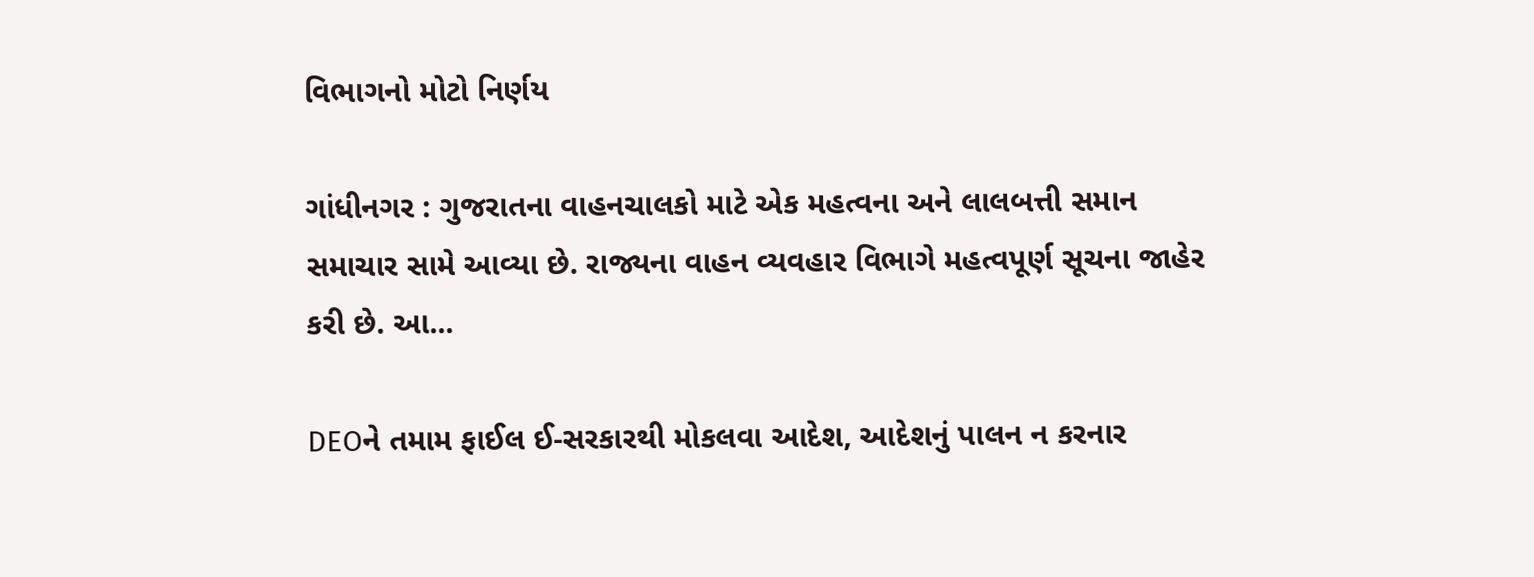વિભાગનો મોટો નિર્ણય

ગાંધીનગર : ગુજરાતના વાહનચાલકો માટે એક મહત્વના અને લાલબત્તી સમાન સમાચાર સામે આવ્યા છે. રાજ્યના વાહન વ્યવહાર વિભાગે મહત્વપૂર્ણ સૂચના જાહેર કરી છે. આ...

DEOને તમામ ફાઈલ ઈ-સરકારથી મોકલવા આદેશ, આદેશનું પાલન ન કરનાર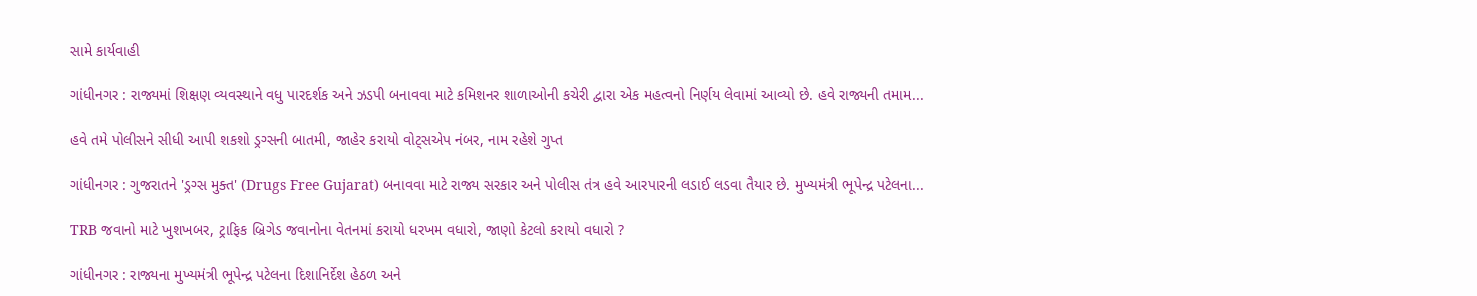સામે કાર્યવાહી

ગાંધીનગર : રાજ્યમાં શિક્ષણ વ્યવસ્થાને વધુ પારદર્શક અને ઝડપી બનાવવા માટે કમિશનર શાળાઓની કચેરી દ્વારા એક મહત્વનો નિર્ણય લેવામાં આવ્યો છે. હવે રાજ્યની તમામ...

હવે તમે પોલીસને સીધી આપી શકશો ડ્રગ્સની બાતમી, જાહેર કરાયો વોટ્સએપ નંબર, નામ રહેશે ગુપ્ત

ગાંધીનગર : ગુજરાતને 'ડ્રગ્સ મુક્ત' (Drugs Free Gujarat) બનાવવા માટે રાજ્ય સરકાર અને પોલીસ તંત્ર હવે આરપારની લડાઈ લડવા તૈયાર છે. મુખ્યમંત્રી ભૂપેન્દ્ર પટેલના...

TRB જવાનો માટે ખુશખબર, ટ્રાફિક બ્રિગેડ જવાનોના વેતનમાં કરાયો ધરખમ વધારો, જાણો કેટલો કરાયો વધારો ?

ગાંધીનગર : રાજ્યના મુખ્યમંત્રી ભૂપેન્દ્ર પટેલના દિશાનિર્દેશ હેઠળ અને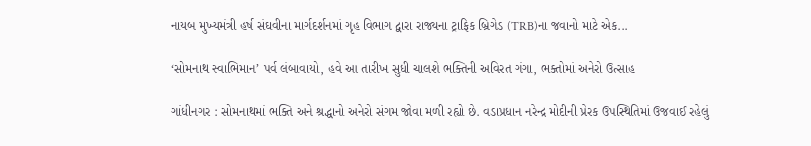નાયબ મુખ્યમંત્રી હર્ષ સંઘવીના માર્ગદર્શનમાં ગૃહ વિભાગ દ્વારા રાજ્યના ટ્રાફિક બ્રિગેડ (TRB)ના જવાનો માટે એક...

‘સોમનાથ સ્વાભિમાન’ પર્વ લંબાવાયો, હવે આ તારીખ સુધી ચાલશે ભક્તિની અવિરત ગંગા, ભક્તોમાં અનેરો ઉત્સાહ

ગાંધીનગર : સોમનાથમાં ભક્તિ અને શ્રદ્ધાનો અનેરો સંગમ જોવા મળી રહ્યો છે. વડાપ્રધાન નરેન્દ્ર મોદીની પ્રેરક ઉપસ્થિતિમાં ઉજવાઈ રહેલું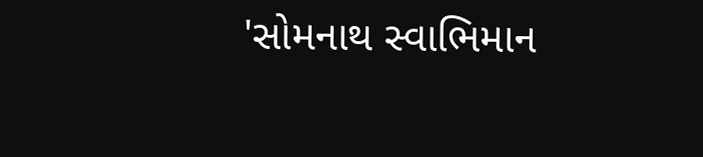'સોમનાથ સ્વાભિમાન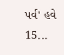પર્વ' હવે 15...